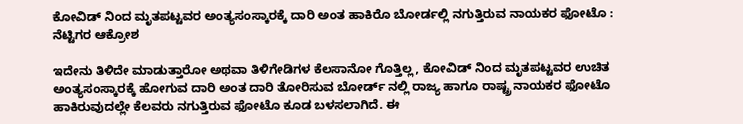ಕೋವಿಡ್ ನಿಂದ ಮೃತಪಟ್ಟವರ ಅಂತ್ಯಸಂಸ್ಕಾರಕ್ಕೆ ದಾರಿ ಅಂತ ಹಾಕಿರೊ ಬೋರ್ಡಲ್ಲಿ ನಗುತ್ತಿರುವ ನಾಯಕರ ಫೋಟೊ : ನೆಟ್ಟಿಗರ ಆಕ್ರೋಶ

ಇದೇನು ತಿಳಿದೇ ಮಾಡುತ್ತಾರೋ ಅಥವಾ ತಿಳಿಗೇಡಿಗಳ ಕೆಲಸಾನೋ ಗೊತ್ತಿಲ್ಲ, ಕೋವಿಡ್ ನಿಂದ ಮೃತಪಟ್ಟವರ ಉಚಿತ ಅಂತ್ಯಸಂಸ್ಕಾರಕ್ಕೆ ಹೋಗುವ ದಾರಿ ಅಂತ ದಾರಿ ತೋರಿಸುವ ಬೋರ್ಡ್ ನಲ್ಲಿ ರಾಜ್ಯ ಹಾಗೂ ರಾಷ್ಟ್ರ ನಾಯಕರ ಫೋಟೊ ಹಾಕಿರುವುದಲ್ಲೇ ಕೆಲವರು ನಗುತ್ತಿರುವ ಫೋಟೊ ಕೂಡ ಬಳಸಲಾಗಿದೆ. ಈ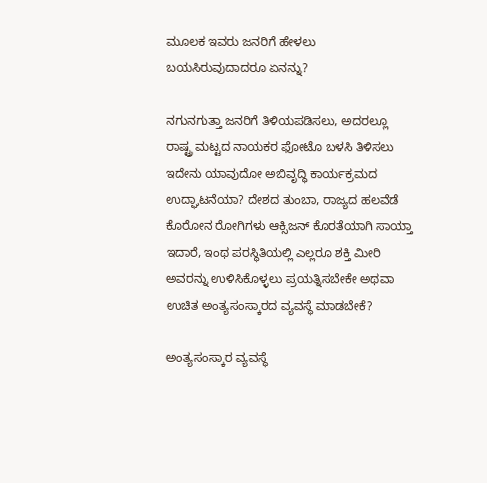ಮೂಲಕ ಇವರು ಜನರಿಗೆ ಹೇಳಲು ಬಯಸಿರುವುದಾದರೂ ಏನನ್ನು?

ನಗುನಗುತ್ತಾ ಜನರಿಗೆ ತಿಳಿಯಪಡಿಸಲು, ಅದರಲ್ಲೂ ರಾಷ್ಟ್ರ ಮಟ್ಟದ ನಾಯಕರ ಫೋಟೊ ಬಳಸಿ ತಿಳಿಸಲು ಇದೇನು ಯಾವುದೋ ಅಬಿವೃದ್ಧಿ ಕಾರ್ಯಕ್ರಮದ ಉದ್ಘಾಟನೆಯಾ? ದೇಶದ ತುಂಬಾ, ರಾಜ್ಯದ ಹಲವೆಡೆ ಕೊರೋನ ರೋಗಿಗಳು ಆಕ್ಸಿಜನ್ ಕೊರತೆಯಾಗಿ ಸಾಯ್ತಾ ಇದಾರೆ, ಇಂಥ ಪರಸ್ಥಿತಿಯಲ್ಲಿ ಎಲ್ಲರೂ ಶಕ್ತಿ ಮೀರಿ ಅವರನ್ನು ಉಳಿಸಿಕೊಳ್ಳಲು ಪ್ರಯತ್ನಿಸಬೇಕೇ ಅಥವಾ ಉಚಿತ ಅಂತ್ಯಸಂಸ್ಕಾರದ ವ್ಯವಸ್ಥೆ ಮಾಡಬೇಕೆ?

ಅಂತ್ಯಸಂಸ್ಕಾರ ವ್ಯವಸ್ಥೆ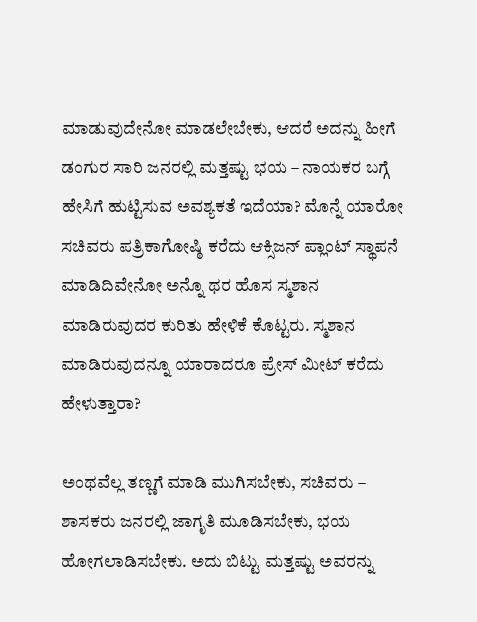ಮಾಡುವುದೇನೋ ಮಾಡಲೇಬೇಕು, ಆದರೆ ಅದನ್ನು ಹೀಗೆ ಡಂಗುರ ಸಾರಿ ಜನರಲ್ಲಿ ಮತ್ತಷ್ಟು ಭಯ – ನಾಯಕರ ಬಗ್ಗೆ ಹೇಸಿಗೆ ಹುಟ್ಟಿಸುವ ಅವಶ್ಯಕತೆ ಇದೆಯಾ? ಮೊನ್ನೆ ಯಾರೋ ಸಚಿವರು ಪತ್ರಿಕಾಗೋಷ್ಠಿ ಕರೆದು ಆಕ್ಸಿಜನ್ ಪ್ಲಾಂಟ್ ಸ್ಥಾಪನೆ ಮಾಡಿದಿವೇನೋ ಅನ್ನೊ ಥರ ಹೊಸ ಸ್ಮಶಾನ ಮಾಡಿರುವುದರ ಕುರಿತು ಹೇಳಿಕೆ ಕೊಟ್ಟರು. ಸ್ಮಶಾನ ಮಾಡಿರುವುದನ್ನೂ ಯಾರಾದರೂ ಪ್ರೇಸ್ ಮೀಟ್ ಕರೆದು ಹೇಳುತ್ತಾರಾ?

ಅಂಥವೆಲ್ಲ ತಣ್ಣಗೆ ಮಾಡಿ ಮುಗಿಸಬೇಕು, ಸಚಿವರು – ಶಾಸಕರು ಜನರಲ್ಲಿ ಜಾಗೃತಿ ಮೂಡಿಸಬೇಕು, ಭಯ ಹೋಗಲಾಡಿಸಬೇಕು. ಅದು ಬಿಟ್ಟು ಮತ್ತಷ್ಟು ಅವರನ್ನು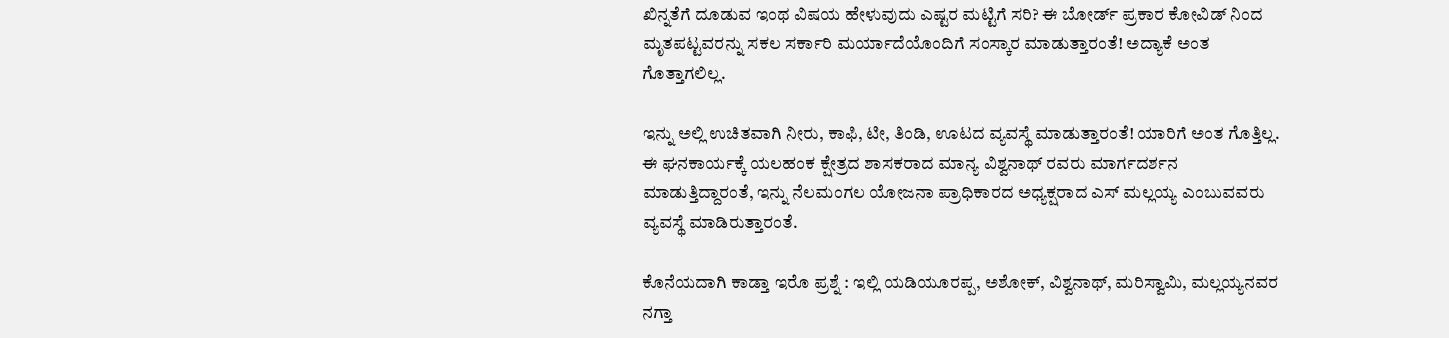ಖಿನ್ನತೆಗೆ ದೂಡುವ ಇಂಥ ವಿಷಯ ಹೇಳುವುದು ಎಷ್ಟರ ಮಟ್ಟಿಗೆ ಸರಿ? ಈ ಬೋರ್ಡ್ ಪ್ರಕಾರ ಕೋವಿಡ್ ನಿಂದ ಮೃತಪಟ್ಟವರನ್ನು ಸಕಲ ಸರ್ಕಾರಿ ಮರ್ಯಾದೆಯೊಂದಿಗೆ ಸಂಸ್ಕಾರ ಮಾಡುತ್ತಾರಂತೆ! ಅದ್ಯಾಕೆ ಅಂತ ಗೊತ್ತಾಗಲಿಲ್ಲ.

ಇನ್ನು ಅಲ್ಲಿ ಉಚಿತವಾಗಿ ನೀರು, ಕಾಫಿ, ಟೀ, ತಿಂಡಿ, ಊಟದ ವ್ಯವಸ್ಥೆ ಮಾಡುತ್ತಾರಂತೆ! ಯಾರಿಗೆ ಅಂತ ಗೊತ್ತಿಲ್ಲ. ಈ ಘನಕಾರ್ಯಕ್ಕೆ ಯಲಹಂಕ ಕ್ಷೇತ್ರದ ಶಾಸಕರಾದ ಮಾನ್ಯ ವಿಶ್ವನಾಥ್ ರವರು ಮಾರ್ಗದರ್ಶನ ಮಾಡುತ್ತಿದ್ದಾರಂತೆ, ಇನ್ನು ನೆಲಮಂಗಲ ಯೋಜನಾ ಪ್ರಾಧಿಕಾರದ ಅಧ್ಯಕ್ಷರಾದ ಎಸ್ ಮಲ್ಲಯ್ಯ ಎಂಬುವವರು ವ್ಯವಸ್ಥೆ ಮಾಡಿರುತ್ತಾರಂತೆ.

ಕೊನೆಯದಾಗಿ ಕಾಡ್ತಾ ಇರೊ ಪ್ರಶ್ನೆ : ಇಲ್ಲಿ ಯಡಿಯೂರಪ್ಪ, ಅಶೋಕ್, ವಿಶ್ವನಾಥ್, ಮರಿಸ್ವಾಮಿ, ಮಲ್ಲಯ್ಯನವರ ನಗ್ತಾ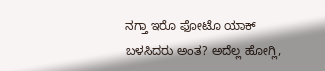ನಗ್ತಾ ಇರೊ ಫೋಟೊ ಯಾಕ್ ಬಳಸಿದರು ಅಂತ? ಅದೆಲ್ಲ ಹೋಗ್ಲಿ,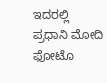ಇದರಲ್ಲಿ ಪ್ರಧಾನಿ ಮೋದಿ ಫೋಟೊ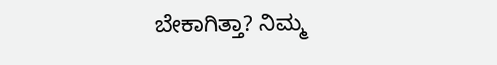ಬೇಕಾಗಿತ್ತಾ? ನಿಮ್ಮ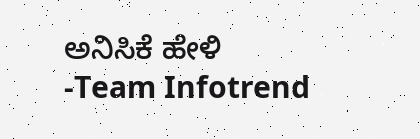ಅನಿಸಿಕೆ ಹೇಳಿ
-Team Infotrend